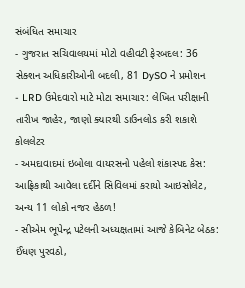સંબંધિત સમાચાર
- ગુજરાત સચિવાલયમાં મોટો વહીવટી ફેરબદલ: 36 સેક્શન અધિકારીઓની બદલી, 81 DySO ને પ્રમોશન
- LRD ઉમેદવારો માટે મોટા સમાચાર: લેખિત પરીક્ષાની તારીખ જાહેર, જાણો ક્યારથી ડાઉનલોડ કરી શકાશે કોલલેટર
- અમદાવાદમાં ઇબોલા વાયરસનો પહેલો શંકાસ્પદ કેસ: આફ્રિકાથી આવેલા દર્દીને સિવિલમાં કરાયો આઇસોલેટ, અન્ય 11 લોકો નજર હેઠળ!
- સીએમ ભૂપેન્દ્ર પટેલની અધ્યક્ષતામાં આજે કેબિનેટ બેઠક: ઈંધણ પુરવઠો,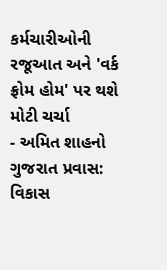કર્મચારીઓની રજૂઆત અને 'વર્ક ફ્રોમ હોમ' પર થશે મોટી ચર્ચા
- અમિત શાહનો ગુજરાત પ્રવાસ: વિકાસ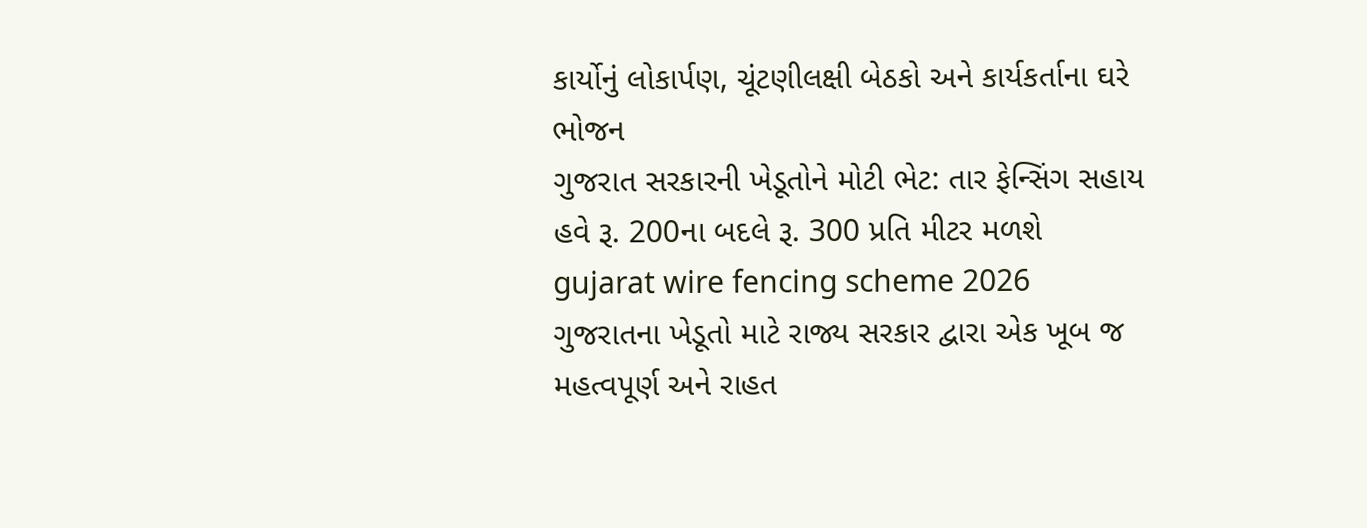કાર્યોનું લોકાર્પણ, ચૂંટણીલક્ષી બેઠકો અને કાર્યકર્તાના ઘરે ભોજન
ગુજરાત સરકારની ખેડૂતોને મોટી ભેટ: તાર ફેન્સિંગ સહાય હવે રૂ. 200ના બદલે રૂ. 300 પ્રતિ મીટર મળશે
gujarat wire fencing scheme 2026
ગુજરાતના ખેડૂતો માટે રાજ્ય સરકાર દ્વારા એક ખૂબ જ મહત્વપૂર્ણ અને રાહત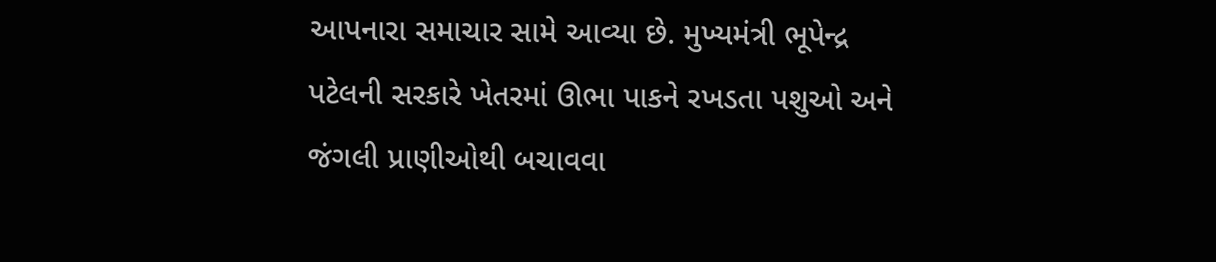આપનારા સમાચાર સામે આવ્યા છે. મુખ્યમંત્રી ભૂપેન્દ્ર પટેલની સરકારે ખેતરમાં ઊભા પાકને રખડતા પશુઓ અને જંગલી પ્રાણીઓથી બચાવવા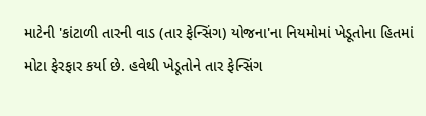માટેની 'કાંટાળી તારની વાડ (તાર ફેન્સિંગ) યોજના'ના નિયમોમાં ખેડૂતોના હિતમાં મોટા ફેરફાર કર્યા છે. હવેથી ખેડૂતોને તાર ફેન્સિંગ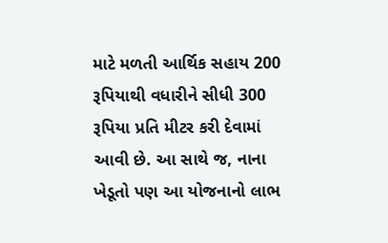માટે મળતી આર્થિક સહાય 200 રૂપિયાથી વધારીને સીધી 300 રૂપિયા પ્રતિ મીટર કરી દેવામાં આવી છે. આ સાથે જ, નાના ખેડૂતો પણ આ યોજનાનો લાભ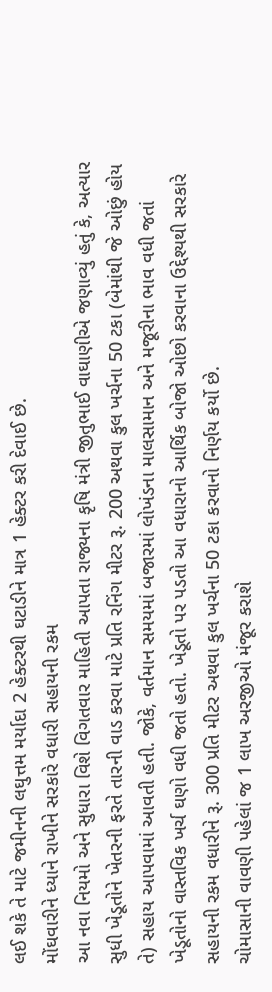લઈ શકે તે માટે જમીનની લઘુત્તમ મર્યાદા 2 હેક્ટરથી ઘટાડીને માત્ર 1 હેક્ટર કરી દેવાઈ છે.
મોંઘવારીને ધ્યાને રાખીને સરકારે વધારી સહાયની રકમ
આ નવા નિયમો અને સુધારા વિશે વિગતવાર માહિતી આપતા રાજ્યના કૃષિ મંત્રી જીતુભાઈ વાઘાણીએ જણાવ્યું હતું કે, અત્યાર સુધી ખેડૂતોને ખેતરની ફરતે તારની વાડ કરવા માટે પ્રતિ રનિંગ મીટર રૂ. 200 અથવા કુલ ખર્ચના 50 ટકા (બેમાંથી જે ઓછું હોય તે) સહાય આપવામાં આવતી હતી. જોકે, વર્તમાન સમયમાં બજારમાં લોખંડના માલસામાન અને મજૂરીના ભાવ વધી જતાં ખેડૂતોનો વાસ્તવિક ખર્ચ ઘણો વધી જતો હતો. ખેડૂતો પર પડતો આ વધારાનો આર્થિક બોજો ઓછો કરવાના ઉદ્દેશ્યથી સરકારે સહાયની રકમ વધારીને રૂ. 300 પ્રતિ મીટર અથવા કુલ ખર્ચના 50 ટકા કરવાનો નિર્ણય કર્યો છે.
ચોમાસાની વાવણી પહેલાં જ 1 લાખ અરજીઓ મંજૂર કરાશે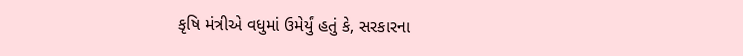કૃષિ મંત્રીએ વધુમાં ઉમેર્યું હતું કે, સરકારના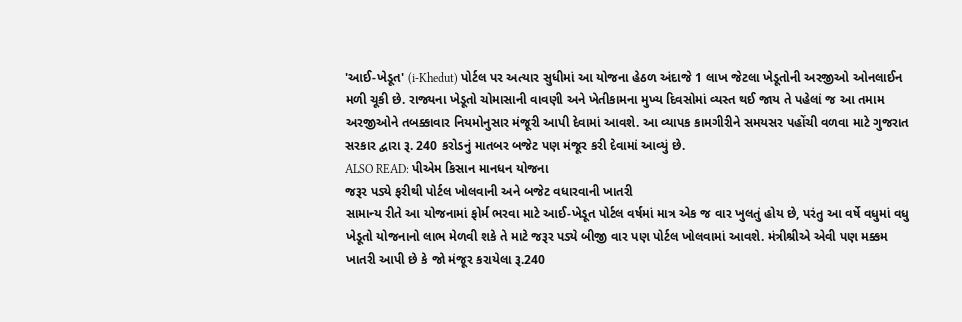'આઈ-ખેડૂત' (i-Khedut) પોર્ટલ પર અત્યાર સુધીમાં આ યોજના હેઠળ અંદાજે 1 લાખ જેટલા ખેડૂતોની અરજીઓ ઓનલાઈન મળી ચૂકી છે. રાજ્યના ખેડૂતો ચોમાસાની વાવણી અને ખેતીકામના મુખ્ય દિવસોમાં વ્યસ્ત થઈ જાય તે પહેલાં જ આ તમામ અરજીઓને તબક્કાવાર નિયમોનુસાર મંજૂરી આપી દેવામાં આવશે. આ વ્યાપક કામગીરીને સમયસર પહોંચી વળવા માટે ગુજરાત સરકાર દ્વારા રૂ. 240 કરોડનું માતબર બજેટ પણ મંજૂર કરી દેવામાં આવ્યું છે.
ALSO READ: પીએમ કિસાન માનધન યોજના
જરૂર પડ્યે ફરીથી પોર્ટલ ખોલવાની અને બજેટ વધારવાની ખાતરી
સામાન્ય રીતે આ યોજનામાં ફોર્મ ભરવા માટે આઈ-ખેડૂત પોર્ટલ વર્ષમાં માત્ર એક જ વાર ખુલતું હોય છે, પરંતુ આ વર્ષે વધુમાં વધુ ખેડૂતો યોજનાનો લાભ મેળવી શકે તે માટે જરૂર પડ્યે બીજી વાર પણ પોર્ટલ ખોલવામાં આવશે. મંત્રીશ્રીએ એવી પણ મક્કમ ખાતરી આપી છે કે જો મંજૂર કરાયેલા રૂ.240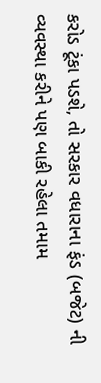કરોડ ટૂંકા પડશે, તો સરકાર વધારાના ફંડ (બજેટ) ની વ્યવસ્થા કરીને પણ બાકી રહેલા તમામ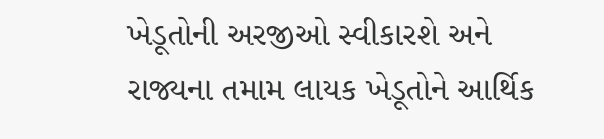ખેડૂતોની અરજીઓ સ્વીકારશે અને રાજ્યના તમામ લાયક ખેડૂતોને આર્થિક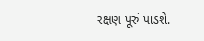રક્ષણ પૂરું પાડશે.